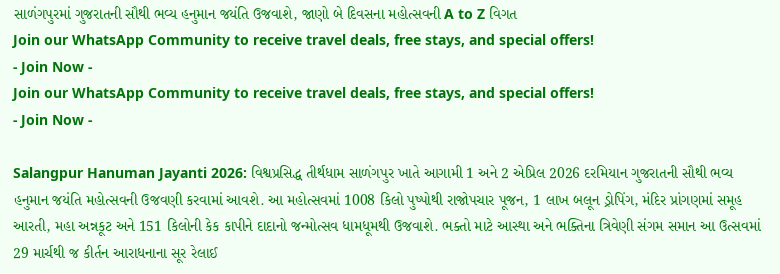સાળંગપુરમાં ગુજરાતની સૌથી ભવ્ય હનુમાન જયંતિ ઉજવાશે, જાણો બે દિવસના મહોત્સવની A to Z વિગત
Join our WhatsApp Community to receive travel deals, free stays, and special offers!
- Join Now -
Join our WhatsApp Community to receive travel deals, free stays, and special offers!
- Join Now -

Salangpur Hanuman Jayanti 2026: વિશ્વપ્રસિદ્ધ તીર્થધામ સાળંગપુર ખાતે આગામી 1 અને 2 એપ્રિલ 2026 દરમિયાન ગુજરાતની સૌથી ભવ્ય હનુમાન જયંતિ મહોત્સવની ઉજવણી કરવામાં આવશે. આ મહોત્સવમાં 1008 કિલો પુષ્પોથી રાજોપચાર પૂજન, 1 લાખ બલૂન ડ્રોપિંગ, મંદિર પ્રાંગણમાં સમૂહ આરતી, મહા અન્નકૂટ અને 151 કિલોની કેક કાપીને દાદાનો જન્મોત્સવ ધામધૂમથી ઉજવાશે. ભક્તો માટે આસ્થા અને ભક્તિના ત્રિવેણી સંગમ સમાન આ ઉત્સવમાં 29 માર્ચથી જ કીર્તન આરાધનાના સૂર રેલાઈ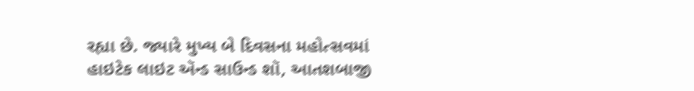રહ્યા છે. જ્યારે મુખ્ય બે દિવસના મહોત્સવમાં હાઇટેક લાઇટ ઍન્ડ સાઉન્ડ શૉ, આતશબાજી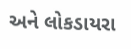અને લોકડાયરા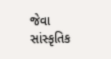જેવા સાંસ્કૃતિક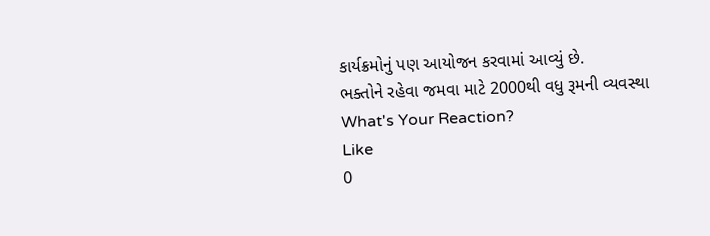કાર્યક્રમોનું પણ આયોજન કરવામાં આવ્યું છે.
ભક્તોને રહેવા જમવા માટે 2000થી વધુ રૂમની વ્યવસ્થા
What's Your Reaction?
Like
0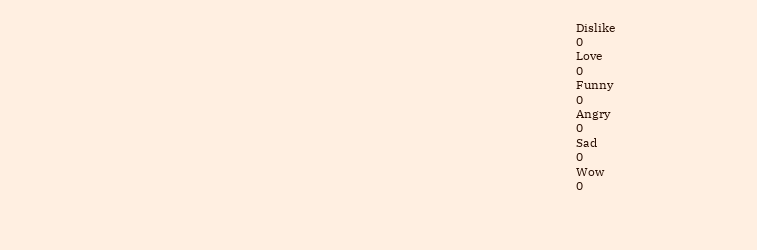Dislike
0
Love
0
Funny
0
Angry
0
Sad
0
Wow
0